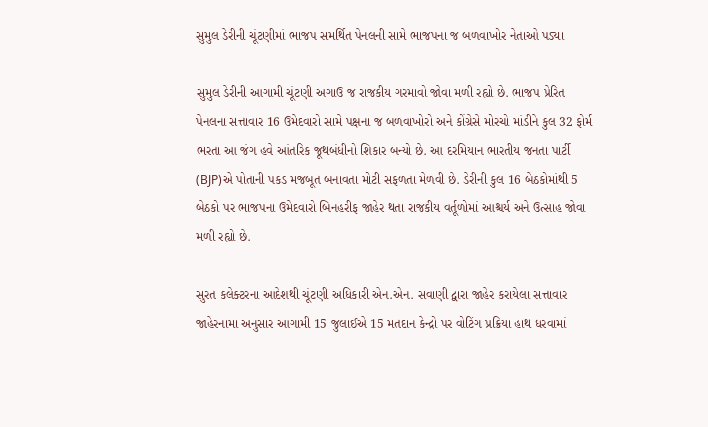સુમુલ ડેરીની ચૂંટણીમાં ભાજપ સમર્થિત પેનલની સામે ભાજપના જ બળવાખોર નેતાઓ પડ્યા

સુમુલ ડેરીની આગામી ચૂંટણી અગાઉ જ રાજકીય ગરમાવો જોવા મળી રહ્યો છે. ભાજપ પ્રેરિત પેનલના સત્તાવાર 16 ઉમેદવારો સામે પક્ષના જ બળવાખોરો અને કોંગ્રેસે મોરચો માંડીને કુલ 32 ફોર્મ ભરતા આ જંગ હવે આંતરિક જૂથબંધીનો શિકાર બન્યો છે. આ દરમિયાન ભારતીય જનતા પાર્ટી (BJP)એ પોતાની પકડ મજબૂત બનાવતા મોટી સફળતા મેળવી છે. ડેરીની કુલ 16 બેઠકોમાંથી 5 બેઠકો પર ભાજપના ઉમેદવારો બિનહરીફ જાહેર થતા રાજકીય વર્તૂળોમાં આશ્ચર્ય અને ઉત્સાહ જોવા મળી રહ્યો છે.

સુરત કલેક્ટરના આદેશથી ચૂંટણી અધિકારી એન.એન. સવાણી દ્વારા જાહેર કરાયેલા સત્તાવાર જાહેરનામા અનુસાર આગામી 15 જુલાઈએ 15 મતદાન કેન્દ્રો પર વોટિંગ પ્રક્રિયા હાથ ધરવામાં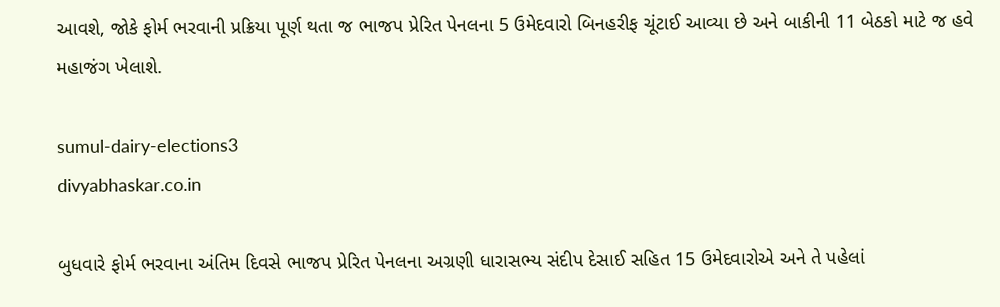આવશે, જોકે ફોર્મ ભરવાની પ્રક્રિયા પૂર્ણ થતા જ ભાજપ પ્રેરિત પેનલના 5 ઉમેદવારો બિનહરીફ ચૂંટાઈ આવ્યા છે અને બાકીની 11 બેઠકો માટે જ હવે મહાજંગ ખેલાશે.

sumul-dairy-elections3
divyabhaskar.co.in

બુધવારે ફોર્મ ભરવાના અંતિમ દિવસે ભાજપ પ્રેરિત પેનલના અગ્રણી ધારાસભ્ય સંદીપ દેસાઈ સહિત 15 ઉમેદવારોએ અને તે પહેલાં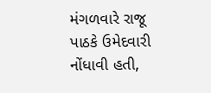મંગળવારે રાજૂ પાઠકે ઉમેદવારી નોંધાવી હતી,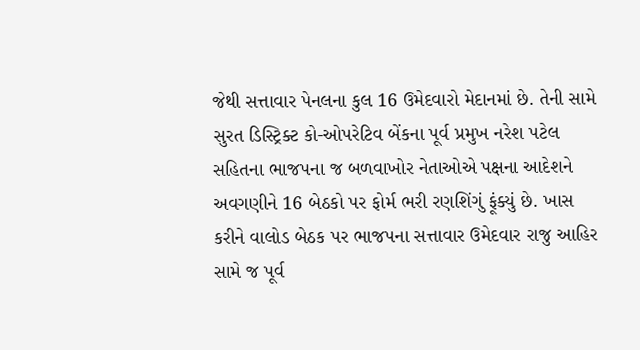જેથી સત્તાવાર પેનલના કુલ 16 ઉમેદવારો મેદાનમાં છે. તેની સામે સુરત ડિસ્ટ્રિક્ટ કો-ઓપરેટિવ બેંકના પૂર્વ પ્રમુખ નરેશ પટેલ સહિતના ભાજપના જ બળવાખોર નેતાઓએ પક્ષના આદેશને અવગણીને 16 બેઠકો પર ફોર્મ ભરી રણશિંગું ફૂંક્યું છે. ખાસ કરીને વાલોડ બેઠક પર ભાજપના સત્તાવાર ઉમેદવાર રાજુ આહિર સામે જ પૂર્વ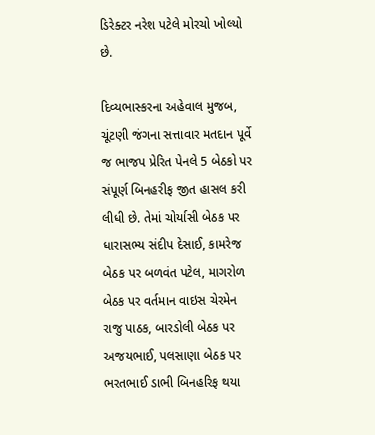ડિરેક્ટર નરેશ પટેલે મોરચો ખોલ્યો છે.

દિવ્યભાસ્કરના અહેવાલ મુજબ, ચૂંટણી જંગના સત્તાવાર મતદાન પૂર્વે જ ભાજપ પ્રેરિત પેનલે 5 બેઠકો પર સંપૂર્ણ બિનહરીફ જીત હાસલ કરી લીધી છે. તેમાં ચોર્યાસી બેઠક પર ધારાસભ્ય સંદીપ દેસાઈ, કામરેજ બેઠક પર બળવંત પટેલ, માગરોળ બેઠક પર વર્તમાન વાઇસ ચેરમેન રાજુ પાઠક, બારડોલી બેઠક પર અજયભાઈ, પલસાણા બેઠક પર ભરતભાઈ ડાભી બિનહરિફ થયા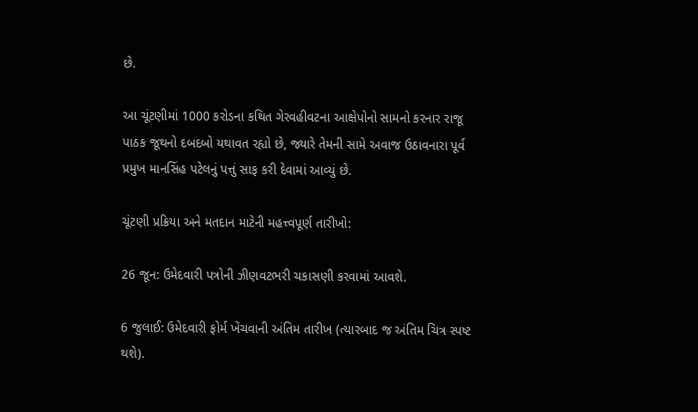છે.

આ ચૂંટણીમાં 1000 કરોડના કથિત ગેરવહીવટના આક્ષેપોનો સામનો કરનાર રાજૂ પાઠક જૂથનો દબદબો યથાવત રહ્યો છે, જ્યારે તેમની સામે અવાજ ઉઠાવનારા પૂર્વ પ્રમુખ માનસિંહ પટેલનું પત્તું સાફ કરી દેવામાં આવ્યું છે.

ચૂંટણી પ્રક્રિયા અને મતદાન માટેની મહત્ત્વપૂર્ણ તારીખો:

26 જૂન: ઉમેદવારી પત્રોની ઝીણવટભરી ચકાસણી કરવામાં આવશે.

6 જુલાઈ: ઉમેદવારી ફોર્મ ખેંચવાની અંતિમ તારીખ (ત્યારબાદ જ અંતિમ ચિત્ર સ્પષ્ટ થશે).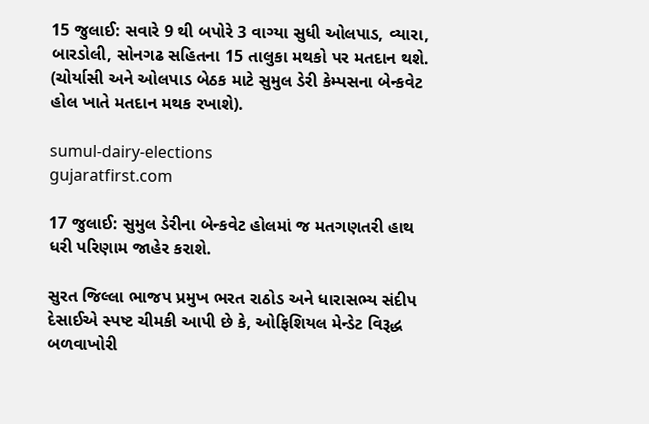15 જુલાઈ: સવારે 9 થી બપોરે 3 વાગ્યા સુધી ઓલપાડ, વ્યારા, બારડોલી, સોનગઢ સહિતના 15 તાલુકા મથકો પર મતદાન થશે. (ચોર્યાસી અને ઓલપાડ બેઠક માટે સુમુલ ડેરી કેમ્પસના બેન્કવેટ હોલ ખાતે મતદાન મથક રખાશે).

sumul-dairy-elections
gujaratfirst.com

17 જુલાઈ: સુમુલ ડેરીના બેન્કવેટ હોલમાં જ મતગણતરી હાથ ધરી પરિણામ જાહેર કરાશે.

સુરત જિલ્લા ભાજપ પ્રમુખ ભરત રાઠોડ અને ધારાસભ્ય સંદીપ દેસાઈએ સ્પષ્ટ ચીમકી આપી છે કે, ઓફિશિયલ મેન્ડેટ વિરૂદ્ધ બળવાખોરી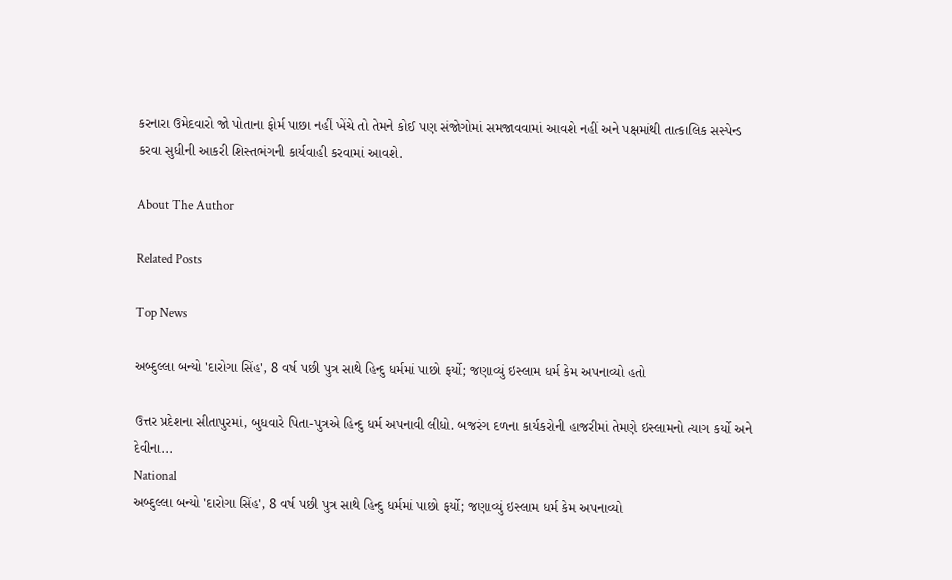કરનારા ઉમેદવારો જો પોતાના ફોર્મ પાછા નહીં ખેંચે તો તેમને કોઈ પણ સંજોગોમાં સમજાવવામાં આવશે નહીં અને પક્ષમાંથી તાત્કાલિક સસ્પેન્ડ કરવા સુધીની આકરી શિસ્તભંગની કાર્યવાહી કરવામાં આવશે.

About The Author

Related Posts

Top News

અબ્દુલ્લા બન્યો 'દારોગા સિંહ', 8 વર્ષ પછી પુત્ર સાથે હિન્દુ ધર્મમાં પાછો ફર્યો; જણાવ્યું ઇસ્લામ ધર્મ કેમ અપનાવ્યો હતો

ઉત્તર પ્રદેશના સીતાપુરમાં, બુધવારે પિતા-પુત્રએ હિન્દુ ધર્મ અપનાવી લીધો. બજરંગ દળના કાર્યકરોની હાજરીમાં તેમણે ઇસ્લામનો ત્યાગ કર્યો અને દેવીના...
National
અબ્દુલ્લા બન્યો 'દારોગા સિંહ', 8 વર્ષ પછી પુત્ર સાથે હિન્દુ ધર્મમાં પાછો ફર્યો; જણાવ્યું ઇસ્લામ ધર્મ કેમ અપનાવ્યો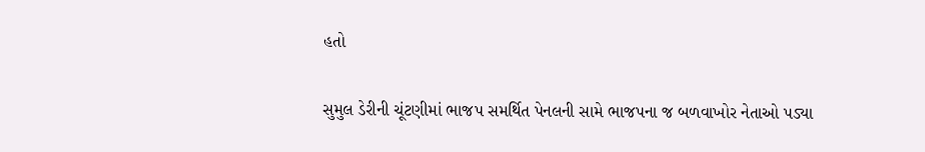હતો

સુમુલ ડેરીની ચૂંટણીમાં ભાજપ સમર્થિત પેનલની સામે ભાજપના જ બળવાખોર નેતાઓ પડ્યા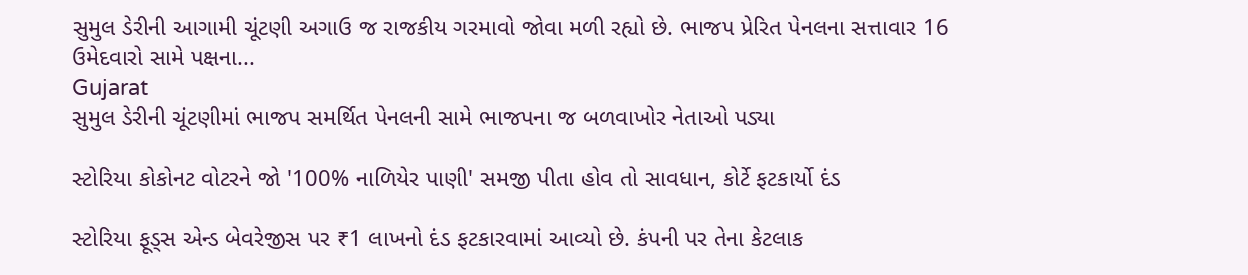સુમુલ ડેરીની આગામી ચૂંટણી અગાઉ જ રાજકીય ગરમાવો જોવા મળી રહ્યો છે. ભાજપ પ્રેરિત પેનલના સત્તાવાર 16 ઉમેદવારો સામે પક્ષના...
Gujarat
સુમુલ ડેરીની ચૂંટણીમાં ભાજપ સમર્થિત પેનલની સામે ભાજપના જ બળવાખોર નેતાઓ પડ્યા

સ્ટોરિયા કોકોનટ વોટરને જો '100% નાળિયેર પાણી' સમજી પીતા હોવ તો સાવધાન, કોર્ટે ફટકાર્યો દંડ

સ્ટોરિયા ફૂડ્સ એન્ડ બેવરેજીસ પર ₹1 લાખનો દંડ ફટકારવામાં આવ્યો છે. કંપની પર તેના કેટલાક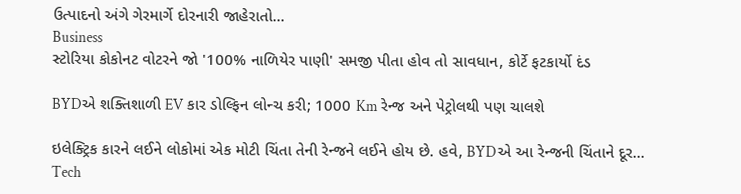ઉત્પાદનો અંગે ગેરમાર્ગે દોરનારી જાહેરાતો...
Business
સ્ટોરિયા કોકોનટ વોટરને જો '100% નાળિયેર પાણી' સમજી પીતા હોવ તો સાવધાન, કોર્ટે ફટકાર્યો દંડ

BYDએ શક્તિશાળી EV કાર ડોલ્ફિન લોન્ચ કરી; 1000 Km રેન્જ અને પેટ્રોલથી પણ ચાલશે

ઇલેક્ટ્રિક કારને લઈને લોકોમાં એક મોટી ચિંતા તેની રેન્જને લઈને હોય છે. હવે, BYDએ આ રેન્જની ચિંતાને દૂર...
Tech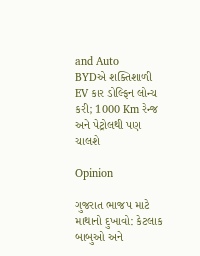and Auto
BYDએ શક્તિશાળી EV કાર ડોલ્ફિન લોન્ચ કરી; 1000 Km રેન્જ અને પેટ્રોલથી પણ ચાલશે

Opinion

ગુજરાત ભાજપ માટે માથાનો દુખાવો: કેટલાક બાબુઓ અને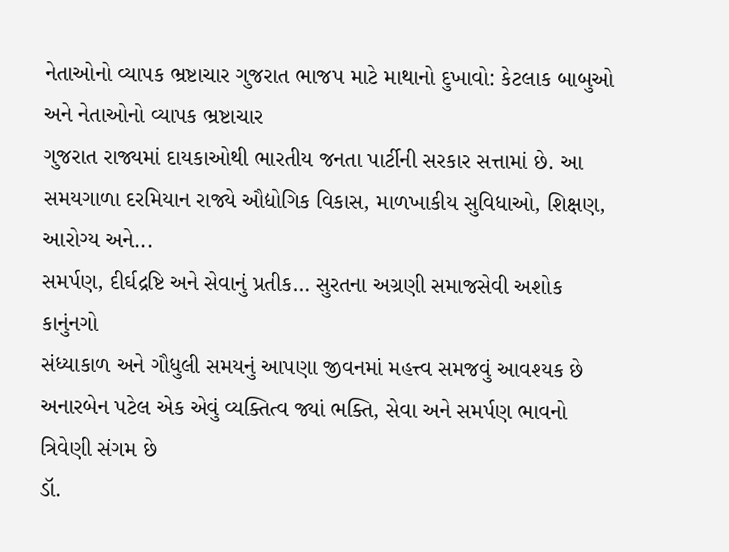નેતાઓનો વ્યાપક ભ્રષ્ટાચાર ગુજરાત ભાજપ માટે માથાનો દુખાવો: કેટલાક બાબુઓ અને નેતાઓનો વ્યાપક ભ્રષ્ટાચાર
ગુજરાત રાજ્યમાં દાયકાઓથી ભારતીય જનતા પાર્ટીની સરકાર સત્તામાં છે. આ સમયગાળા દરમિયાન રાજ્યે ઔદ્યોગિક વિકાસ, માળખાકીય સુવિધાઓ, શિક્ષણ, આરોગ્ય અને...
સમર્પણ, દીર્ઘદ્રષ્ટિ અને સેવાનું પ્રતીક… સુરતના અગ્રણી સમાજસેવી અશોક કાનુંનગો
સંધ્યાકાળ અને ગૌધુલી સમયનું આપણા જીવનમાં મહત્ત્વ સમજવું આવશ્યક છે
અનારબેન પટેલ એક એવું વ્યક્તિત્વ જ્યાં ભક્તિ, સેવા અને સમર્પણ ભાવનો ત્રિવેણી સંગમ છે
ડૉ.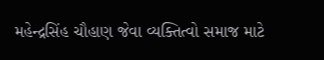મહેન્દ્રસિંહ ચૌહાણ જેવા વ્યક્તિત્વો સમાજ માટે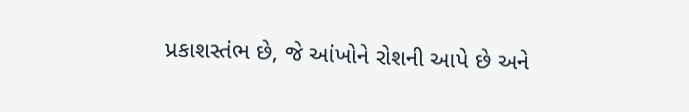પ્રકાશસ્તંભ છે, જે આંખોને રોશની આપે છે અને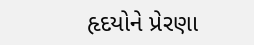હૃદયોને પ્રેરણા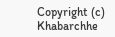Copyright (c) Khabarchhe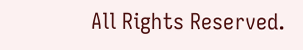All Rights Reserved.